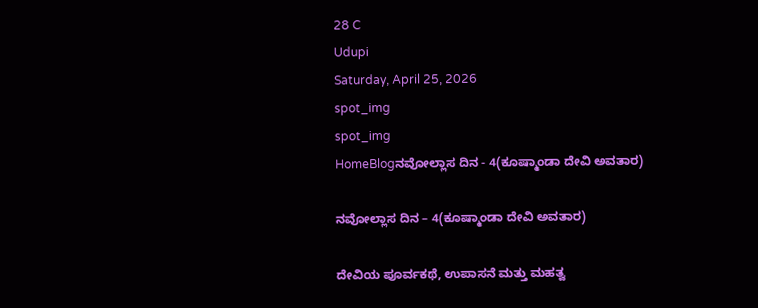28 C
Udupi
Saturday, April 25, 2026
spot_img
spot_img
HomeBlogನವೋಲ್ಲಾಸ ದಿನ - 4(ಕೂಷ್ಮಾಂಡಾ ದೇವಿ ಅವತಾರ)

ನವೋಲ್ಲಾಸ ದಿನ – 4(ಕೂಷ್ಮಾಂಡಾ ದೇವಿ ಅವತಾರ)

ದೇವಿಯ ಪೂರ್ವಕಥೆ, ಉಪಾಸನೆ ಮತ್ತು ಮಹತ್ವ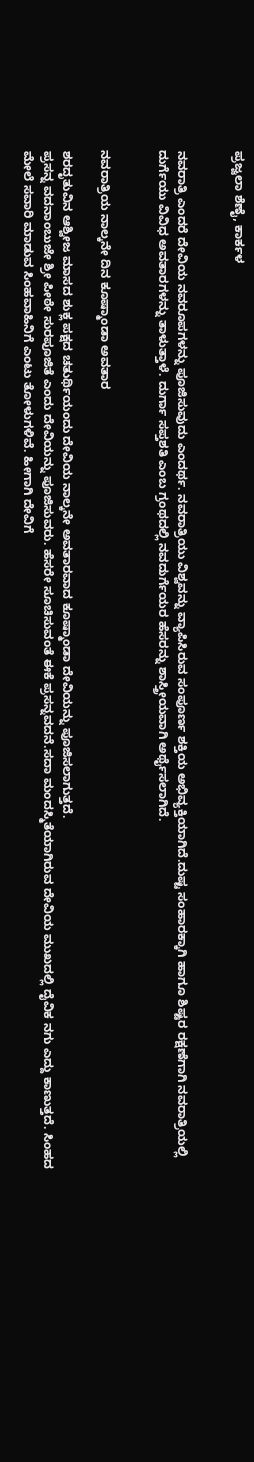ಪ್ರಜ್ವಲಾ ಶೆಣೈ, ಕಾರ್ಕಳ


ನವರಾತ್ರಿ ಎಂದರೆ ದೇವಿಯ ನವರೂಪಗಳನ್ನು ಪೂಜಿಸುವುದು ಎಂದರ್ಥ. ನವರಾತ್ರಿಯು ವಿಶ್ವವನ್ನು ವ್ಯಾಪಿಸಿರುವ ಸಂಪೂರ್ಣ ಶಕ್ತಿಯ ಅಭಿವ್ಯಕ್ತಿಯಾಗಿದೆ.ದುಷ್ಟ ಸಂಹಾರಕ್ಕಾಗಿ ಹಾಗೂ ಶಿಷ್ಟರ ರಕ್ಷಣೆಗಾಗಿ ನವರಾತ್ರಿಯಲ್ಲಿ ದುರ್ಗೆಯು ವಿವಿಧ ಅವತಾರಗಳನ್ನು ತಾಳುತ್ತಾಳೆ. ದುರ್ಗಾ ಸಪ್ತಶತಿ ಎಂಬ ಗ್ರಂಥದಲ್ಲಿ ನವದುರ್ಗೆಯರ ಹೆಸರನ್ನು ಶಾಸ್ತ್ರೀಯವಾಗಿ ಅರ್ಥೈಸಲಾಗಿದೆ.


ನವರಾತ್ರಿಯ ನಾಲ್ಕನೇ ದಿನ ಕೂಷ್ಮಾಂಡಾ ಅವತಾರ

ಶರದೃತುವಿನ ಆಶ್ವೀಜ ಮಾಸದ ಶುಕ್ಲ ಪಕ್ಷದ ಚತುರ್ಥಿಯಂದು ದೇವಿಯ ನಾಲ್ಕನೇ ಅವತಾರವಾದ ಕೂಷ್ಮಾಂಡಾ ದೇವಿಯನ್ನು ಪೂಜಿಸಲಾಗುತ್ತದೆ.
ಪ್ರಸನ್ನ ವದನಾಂಬುಜೇ ಶ್ರೀ ಪೀಠೇ ಸುರಪೂಜಿತೆ ಎಂದು ದೇವಿಯನ್ನು ಪೂಜಿಸುವರು. ಹೆಸರೇ ಸೂಚಿಸುವಂತೆ ಈಕೆ ಪ್ರಸನ್ನವದನೆ.ಸದಾ ಮಂದಸ್ಮಿತೆಯಾಗಿರುವ ದೇವಿಯ ಮುಖದಲ್ಲಿ ದೈವಿಕ ನಗು ಎದ್ದು ಕಾಣುತ್ತದೆ. ಸಿಂಹದ ಮೇಲೆ ಸವಾರಿ ಮಾಡುವ ಸಿಂಹವಾಹಿನಿಗೆ ಎಂಟು ತೋಳುಗಳಿವೆ. ಹೀಗಾಗಿ ದೇವಿಗೆ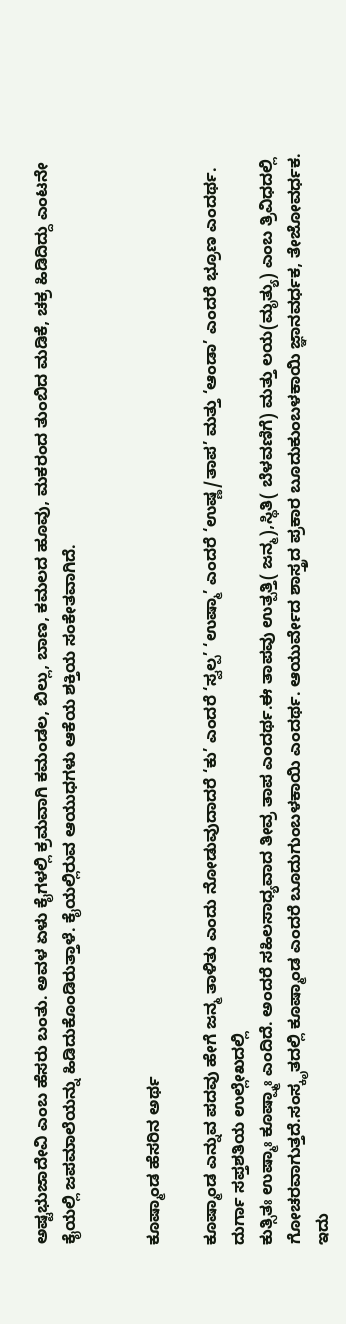ಅಷ್ಟಭುಜಾದೇವಿ ಎಂಬ ಹೆಸರು ಬಂತು. ಅವಳ ಏಳು ಕೈಗಳಲ್ಲಿ ಕ್ರಮವಾಗಿ ಕಮಂಡಲ, ಬಿಲ್ಲು, ಬಾಣ, ಕಮಲದ ಹೂವು, ಮಕರಂದ ತುಂಬಿದ ಮಡಿಕೆ, ಚಕ್ರ ಹಿಡಿದಿದ್ದು ಎಂಟನೇ ಕೈಯಲ್ಲಿ ಜಪಮಾಲೆಯನ್ನು ಹಿಡಿದುಕೊಂಡಿರುತ್ತಾಳೆ. ಕೈಯಲ್ಲಿರುವ ಆಯುಧಗಳು ಆಕೆಯ ಶಕ್ತಿಯ ಸಂಕೇತವಾಗಿದೆ.


ಕೂಷ್ಮಾಂಡ ಹೆಸರಿನ ಅರ್ಥ

ಕೂಷ್ಮಾಂಡ ಎನ್ನುವ ಪದವು ಹೇಗೆ ಜನ್ಮ ತಾಳಿತು ಎಂದು ನೋಡುವುದಾದರೆ ‘ಕು’ ಎಂದರೆ ‘ಸ್ವಲ್ಪ’ ‘ಉಷ್ಮಾ’ ಎಂದರೆ ‘ಉಷ್ಣ/ತಾಪ’ ಮತ್ತು ‘ಆಂಡಾ’ ಎಂದರೆ ಭ್ರೂಣ ಎಂದರ್ಥ. ದುರ್ಗಾ ಸಪ್ತಶತಿಯ ಉಲ್ಲೇಖದಲ್ಲಿ
ಕುತ್ಸಿತಃ ಉಷ್ಮಾಃ ಕೂಷ್ಷ್ಮಾಃ ಎಂದಿದೆ. ಅಂದರೆ ಸಹಿಲಸಾಧ್ಯವಾದ ತೀವ್ರ ತಾಪ ಎಂದರ್ಥ.ಈ ತಾಪವು ಉತ್ಪತ್ತಿ( ಜನ್ಮ),ಸ್ಥಿತಿ( ಬೆಳವಣಿಗೆ) ಮತ್ತು ಲಯ(ಮೃತ್ಯು) ಎಂಬ ತ್ರಿವಿಧದಲ್ಲಿ ಗೋಚರವಾಗುತ್ತದೆ.ಸಂಸ್ಕೃತದಲ್ಲಿ ಕೂಷ್ಮಾಂಡ ಎಂದರೆ ಬೂದುಗುಂಬಳಕಾಯಿ ಎಂದರ್ಥ. ಆಯುರ್ವೇದ ಶಾಸ್ತ್ರದ ಪ್ರಕಾರ ಬೂದುಕುಂಬಳಕಾಯಿ ಜ್ಞಾನವರ್ಧಕ, ತೇಜೋವರ್ಧಕ. ಇದು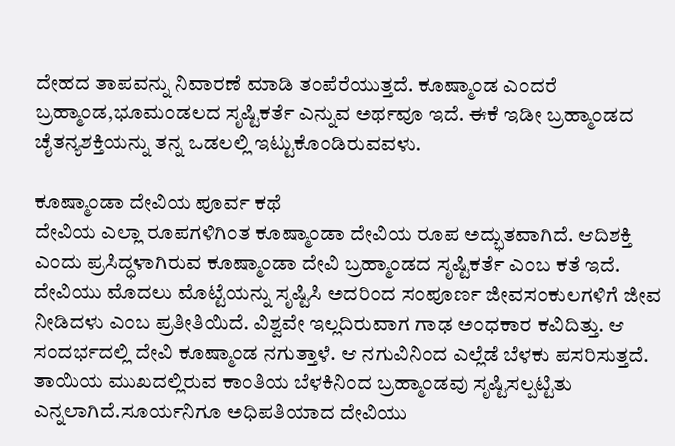ದೇಹದ ತಾಪವನ್ನು ನಿವಾರಣೆ ಮಾಡಿ ತಂಪೆರೆಯುತ್ತದೆ. ಕೂಷ್ಮಾಂಡ ಎಂದರೆ ಬ್ರಹ್ಮಾಂಡ,ಭೂಮಂಡಲದ ಸೃಷ್ಟಿಕರ್ತೆ ಎನ್ನುವ ಅರ್ಥವೂ ಇದೆ. ಈಕೆ ಇಡೀ ಬ್ರಹ್ಮಾಂಡದ ಚೈತನ್ಯಶಕ್ತಿಯನ್ನು ತನ್ನ ಒಡಲಲ್ಲಿ ಇಟ್ಟುಕೊಂಡಿರುವವಳು.

ಕೂಷ್ಮಾಂಡಾ ದೇವಿಯ ಪೂರ್ವ ಕಥೆ
ದೇವಿಯ ಎಲ್ಲಾ ರೂಪಗಳಿಗಿಂತ ಕೂಷ್ಮಾಂಡಾ ದೇವಿಯ ರೂಪ ಅದ್ಭುತವಾಗಿದೆ. ಆದಿಶಕ್ತಿ ಎಂದು ಪ್ರಸಿದ್ಧಳಾಗಿರುವ ಕೂಷ್ಮಾಂಡಾ ದೇವಿ ಬ್ರಹ್ಮಾಂಡದ ಸೃಷ್ಟಿಕರ್ತೆ ಎಂಬ ಕತೆ ಇದೆ. ದೇವಿಯು ಮೊದಲು ಮೊಟ್ಟೆಯನ್ನು ಸೃಷ್ಟಿಸಿ ಅದರಿಂದ ಸಂಪೂರ್ಣ ಜೀವಸಂಕುಲಗಳಿಗೆ ಜೀವ ನೀಡಿದಳು ಎಂಬ ಪ್ರತೀತಿಯಿದೆ. ವಿಶ್ವವೇ ಇಲ್ಲದಿರುವಾಗ ಗಾಢ ಅಂಧಕಾರ ಕವಿದಿತ್ತು. ಆ ಸಂದರ್ಭದಲ್ಲಿ ದೇವಿ ಕೂಷ್ಮಾಂಡ ನಗುತ್ತಾಳೆ. ಆ ನಗುವಿನಿಂದ ಎಲ್ಲೆಡೆ ಬೆಳಕು ಪಸರಿಸುತ್ತದೆ. ತಾಯಿಯ ಮುಖದಲ್ಲಿರುವ ಕಾಂತಿಯ ಬೆಳಕಿನಿಂದ ಬ್ರಹ್ಮಾಂಡವು ಸೃಷ್ಟಿಸಲ್ಪಟ್ಟಿತು ಎನ್ನಲಾಗಿದೆ.ಸೂರ್ಯನಿಗೂ ಅಧಿಪತಿಯಾದ ದೇವಿಯು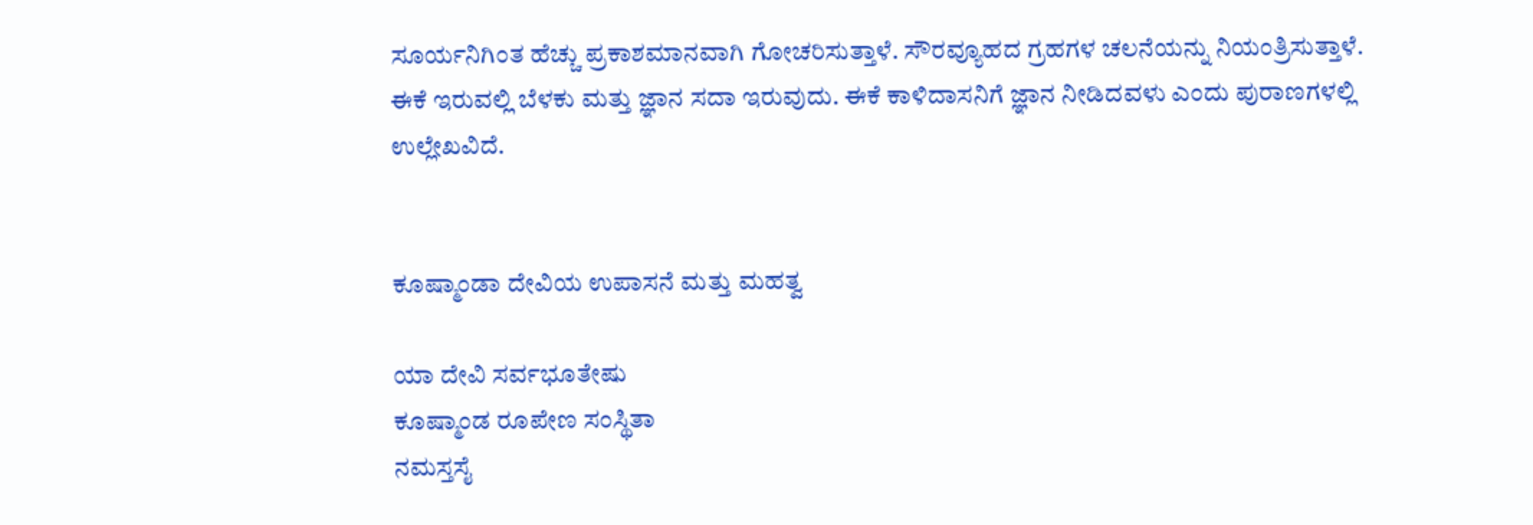ಸೂರ್ಯನಿಗಿಂತ ಹೆಚ್ಚು ಪ್ರಕಾಶಮಾನವಾಗಿ ಗೋಚರಿಸುತ್ತಾಳೆ. ಸೌರವ್ಯೂಹದ ಗ್ರಹಗಳ ಚಲನೆಯನ್ನು ನಿಯಂತ್ರಿಸುತ್ತಾಳೆ. ಈಕೆ ಇರುವಲ್ಲಿ ಬೆಳಕು ಮತ್ತು ಜ್ಞಾನ ಸದಾ ಇರುವುದು. ಈಕೆ ಕಾಳಿದಾಸನಿಗೆ ಜ್ಞಾನ ನೀಡಿದವಳು ಎಂದು ಪುರಾಣಗಳಲ್ಲಿ ಉಲ್ಲೇಖವಿದೆ.


ಕೂಷ್ಮಾಂಡಾ ದೇವಿಯ ಉಪಾಸನೆ ಮತ್ತು ಮಹತ್ವ

ಯಾ ದೇವಿ ಸರ್ವಭೂತೇಷು
ಕೂಷ್ಮಾಂಡ ರೂಪೇಣ ಸಂಸ್ಥಿತಾ
ನಮಸ್ತಸೈ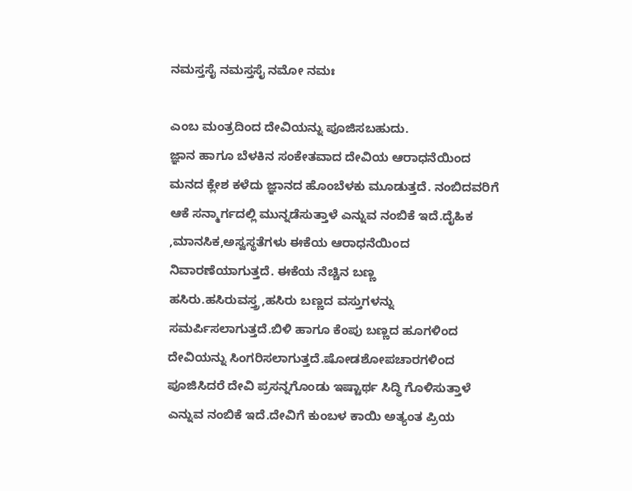ನಮಸ್ತಸೈ ನಮಸ್ತಸೈ ನಮೋ ನಮಃ

ಎಂಬ ಮಂತ್ರದಿಂದ ದೇವಿಯನ್ನು ಪೂಜಿಸಬಹುದು.
ಜ್ಞಾನ ಹಾಗೂ ಬೆಳಕಿನ ಸಂಕೇತವಾದ ದೇವಿಯ ಆರಾಧನೆಯಿಂದ ಮನದ ಕ್ಲೇಶ ಕಳೆದು ಜ್ಞಾನದ ಹೊಂಬೆಳಕು ಮೂಡುತ್ತದೆ. ನಂಬಿದವರಿಗೆ ಆಕೆ ಸನ್ಮಾರ್ಗದಲ್ಲಿ ಮುನ್ನಡೆಸುತ್ತಾಳೆ ಎನ್ನುವ ನಂಬಿಕೆ ಇದೆ.ದೈಹಿಕ ,ಮಾನಸಿಕ,ಅಸ್ವಸ್ಥತೆಗಳು ಈಕೆಯ ಆರಾಧನೆಯಿಂದ ನಿವಾರಣೆಯಾಗುತ್ತದೆ. ಈಕೆಯ ನೆಚ್ಚಿನ ಬಣ್ಣ ಹಸಿರು.ಹಸಿರುವಸ್ತ್ರ,ಹಸಿರು ಬಣ್ಣದ ವಸ್ತುಗಳನ್ನು ಸಮರ್ಪಿಸಲಾಗುತ್ತದೆ.ಬಿಳಿ ಹಾಗೂ ಕೆಂಪು ಬಣ್ಣದ ಹೂಗಳಿಂದ ದೇವಿಯನ್ನು ಸಿಂಗರಿಸಲಾಗುತ್ತದೆ.ಷೋಡಶೋಪಚಾರಗಳಿಂದ ಪೂಜಿಸಿದರೆ ದೇವಿ ಪ್ರಸನ್ನಗೊಂಡು ಇಷ್ಟಾರ್ಥ ಸಿದ್ಧಿ ಗೊಳಿಸುತ್ತಾಳೆ ಎನ್ನುವ ನಂಬಿಕೆ ಇದೆ.ದೇವಿಗೆ ಕುಂಬಳ ಕಾಯಿ ಅತ್ಯಂತ ಪ್ರಿಯ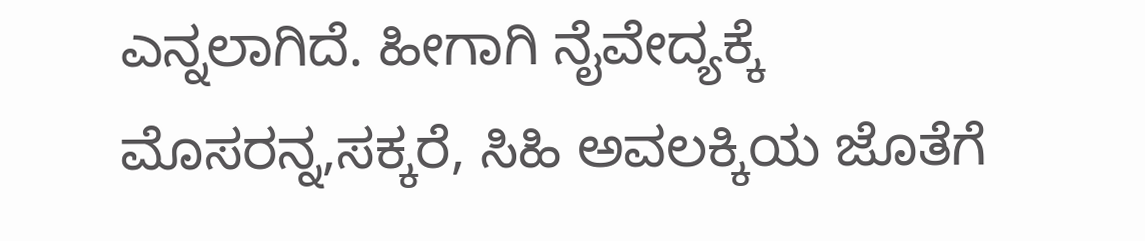ಎನ್ನಲಾಗಿದೆ. ಹೀಗಾಗಿ ನೈವೇದ್ಯಕ್ಕೆ ಮೊಸರನ್ನ,ಸಕ್ಕರೆ, ಸಿಹಿ ಅವಲಕ್ಕಿಯ ಜೊತೆಗೆ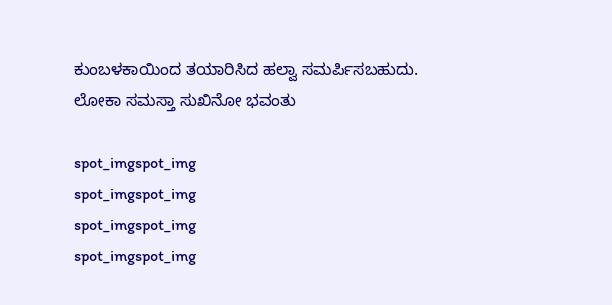ಕುಂಬಳಕಾಯಿಂದ ತಯಾರಿಸಿದ ಹಲ್ವಾ ಸಮರ್ಪಿಸಬಹುದು.
ಲೋಕಾ ಸಮಸ್ತಾ ಸುಖಿನೋ ಭವಂತು

spot_imgspot_img
spot_imgspot_img
spot_imgspot_img
spot_imgspot_img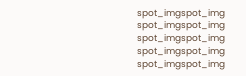spot_imgspot_img
spot_imgspot_img
spot_imgspot_img
spot_imgspot_img
spot_imgspot_img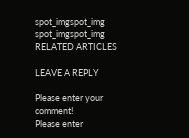spot_imgspot_img
spot_imgspot_img
RELATED ARTICLES

LEAVE A REPLY

Please enter your comment!
Please enter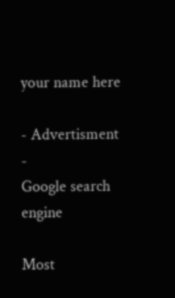your name here

- Advertisment -
Google search engine

Most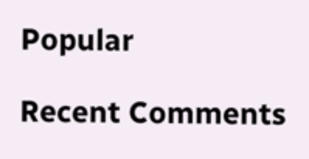Popular

Recent Comments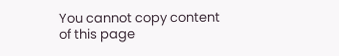You cannot copy content of this page